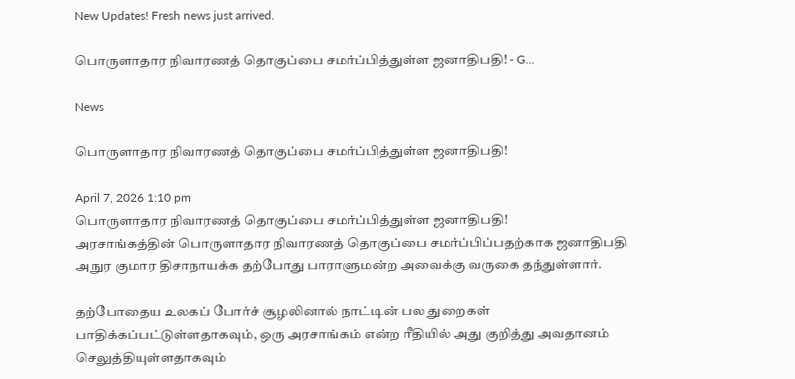New Updates! Fresh news just arrived.

பொருளாதார நிவாரணத் தொகுப்பை சமர்ப்பித்துள்ள ஜனாதிபதி! - G...

News

பொருளாதார நிவாரணத் தொகுப்பை சமர்ப்பித்துள்ள ஜனாதிபதி!

April 7, 2026 1:10 pm
பொருளாதார நிவாரணத் தொகுப்பை சமர்ப்பித்துள்ள ஜனாதிபதி!
அரசாங்கத்தின் பொருளாதார நிவாரணத் தொகுப்பை சமர்ப்பிப்பதற்காக ஜனாதிபதி அநுர குமார திசாநாயக்க தற்போது பாராளுமன்ற அவைக்கு வருகை தந்துள்ளார்.

தற்போதைய உலகப் போர்ச் சூழலினால் நாட்டின் பல துறைகள் பாதிக்கப்பட்டுள்ளதாகவும், ஒரு அரசாங்கம் என்ற ரீதியில் அது குறித்து அவதானம் செலுத்தியுள்ளதாகவும்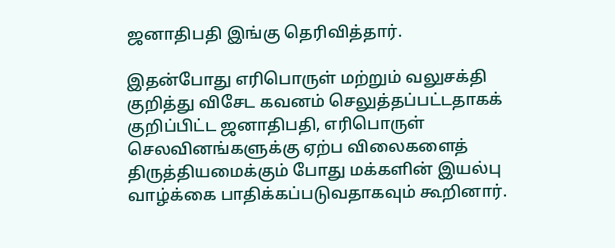ஜனாதிபதி இங்கு தெரிவித்தார்.

இதன்போது எரிபொருள் மற்றும் வலுசக்தி குறித்து விசேட கவனம் செலுத்தப்பட்டதாகக் குறிப்பிட்ட ஜனாதிபதி, எரிபொருள் செலவினங்களுக்கு ஏற்ப விலைகளைத் திருத்தியமைக்கும் போது மக்களின் இயல்பு வாழ்க்கை பாதிக்கப்படுவதாகவும் கூறினார்.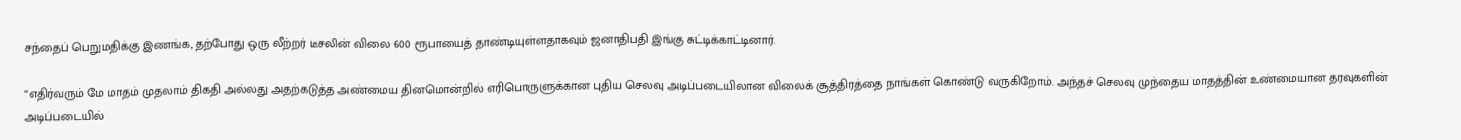சந்தைப் பெறுமதிக்கு இணங்க, தற்போது ஒரு லீற்றர் டீசலின் விலை 600 ரூபாயைத் தாண்டியுள்ளதாகவும் ஜனாதிபதி இங்கு சுட்டிக்காட்டினார்.

“எதிர்வரும் மே மாதம் முதலாம் திகதி அல்லது அதற்கடுத்த அண்மைய தினமொன்றில் எரிபொருளுக்கான புதிய செலவு அடிப்படையிலான விலைக் சூத்திரத்தை நாங்கள் கொண்டு வருகிறோம். அந்தச் செலவு முந்தைய மாதத்தின் உண்மையான தரவுகளின் அடிப்படையில்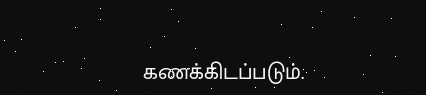கணக்கிடப்படும்.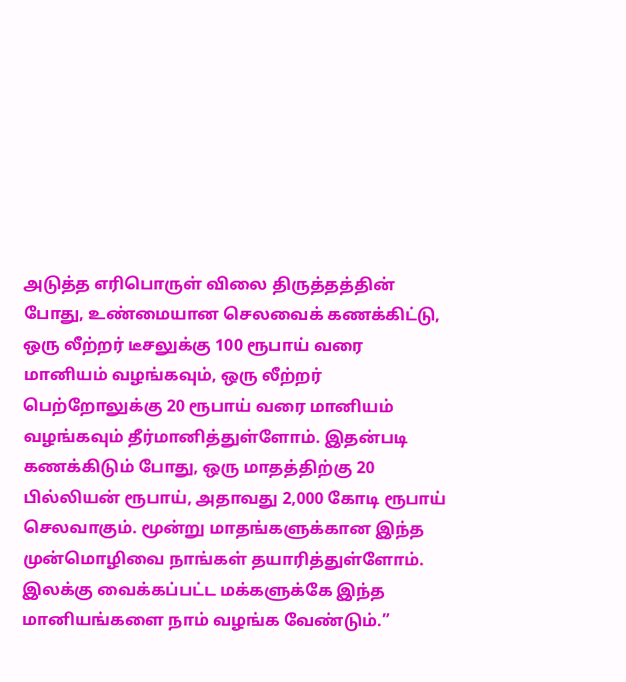அடுத்த எரிபொருள் விலை திருத்தத்தின் போது, உண்மையான செலவைக் கணக்கிட்டு, ஒரு லீற்றர் டீசலுக்கு 100 ரூபாய் வரை மானியம் வழங்கவும், ஒரு லீற்றர் பெற்றோலுக்கு 20 ரூபாய் வரை மானியம் வழங்கவும் தீர்மானித்துள்ளோம். இதன்படி கணக்கிடும் போது, ஒரு மாதத்திற்கு 20 பில்லியன் ரூபாய், அதாவது 2,000 கோடி ரூபாய் செலவாகும். மூன்று மாதங்களுக்கான இந்த முன்மொழிவை நாங்கள் தயாரித்துள்ளோம். இலக்கு வைக்கப்பட்ட மக்களுக்கே இந்த மானியங்களை நாம் வழங்க வேண்டும்.”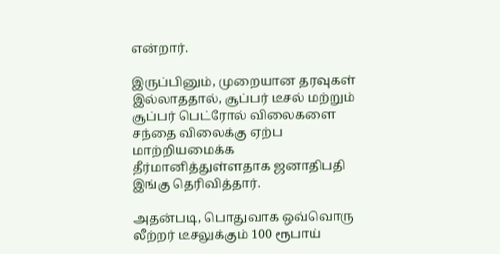என்றார்.

இருப்பினும், முறையான தரவுகள் இல்லாததால், சூப்பர் டீசல் மற்றும் சூப்பர் பெட்ரோல் விலைகளை சந்தை விலைக்கு ஏற்ப மாற்றியமைக்க தீர்மானித்துள்ளதாக ஜனாதிபதி இங்கு தெரிவித்தார்.

அதன்படி, பொதுவாக ஒவ்வொரு லீற்றர் டீசலுக்கும் 100 ரூபாய்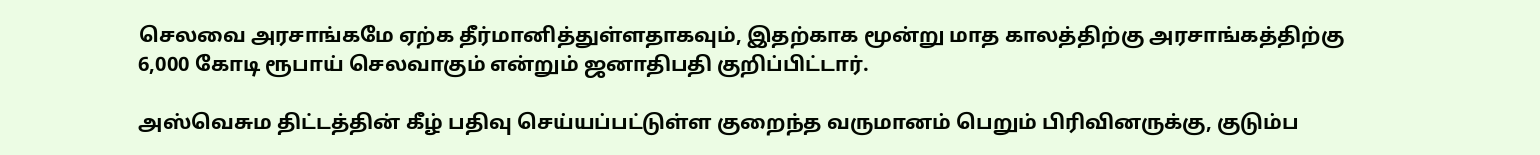செலவை அரசாங்கமே ஏற்க தீர்மானித்துள்ளதாகவும், இதற்காக மூன்று மாத காலத்திற்கு அரசாங்கத்திற்கு 6,000 கோடி ரூபாய் செலவாகும் என்றும் ஜனாதிபதி குறிப்பிட்டார்.

அஸ்வெசும திட்டத்தின் கீழ் பதிவு செய்யப்பட்டுள்ள குறைந்த வருமானம் பெறும் பிரிவினருக்கு, குடும்ப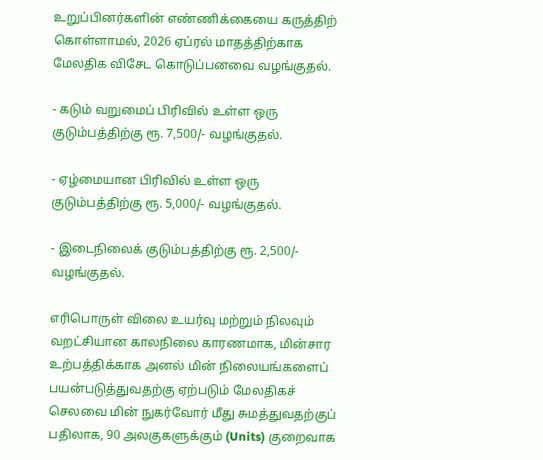உறுப்பினர்களின் எண்ணிக்கையை கருத்திற் கொள்ளாமல், 2026 ஏப்ரல் மாதத்திற்காக மேலதிக விசேட கொடுப்பனவை வழங்குதல்.

- கடும் வறுமைப் பிரிவில் உள்ள ஒரு குடும்பத்திற்கு ரூ. 7,500/- வழங்குதல்.

- ஏழ்மையான பிரிவில் உள்ள ஒரு குடும்பத்திற்கு ரூ. 5,000/- வழங்குதல்.

- இடைநிலைக் குடும்பத்திற்கு ரூ. 2,500/- வழங்குதல்.

எரிபொருள் விலை உயர்வு மற்றும் நிலவும் வறட்சியான காலநிலை காரணமாக, மின்சார உற்பத்திக்காக அனல் மின் நிலையங்களைப் பயன்படுத்துவதற்கு ஏற்படும் மேலதிகச் செலவை மின் நுகர்வோர் மீது சுமத்துவதற்குப் பதிலாக, 90 அலகுகளுக்கும் (Units) குறைவாக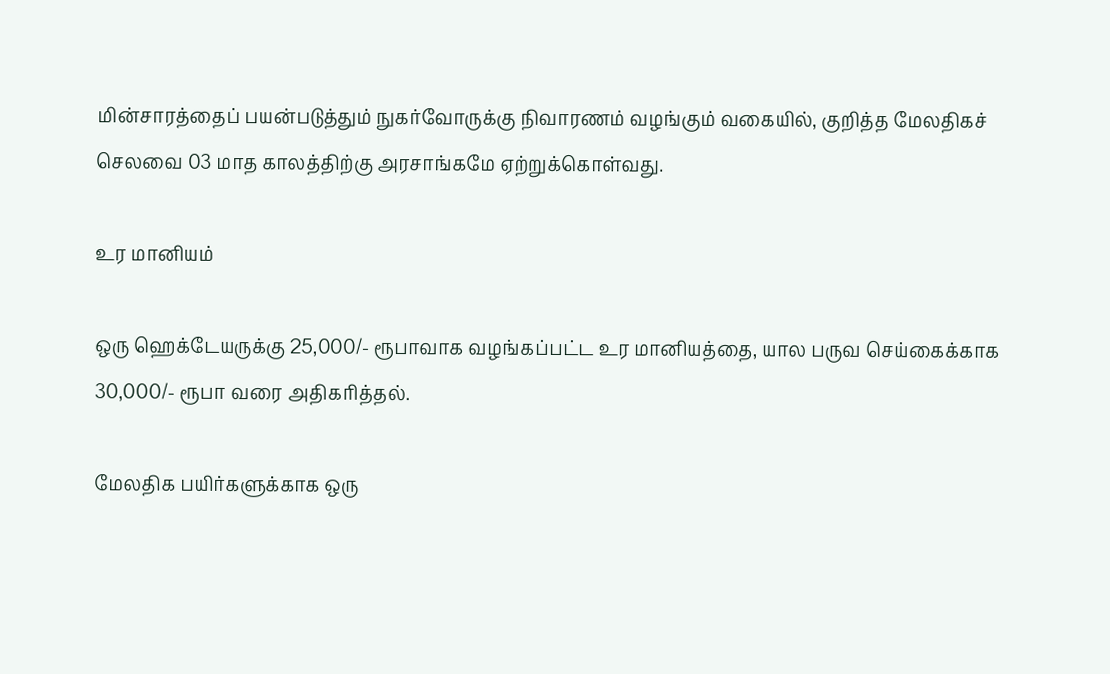மின்சாரத்தைப் பயன்படுத்தும் நுகர்வோருக்கு நிவாரணம் வழங்கும் வகையில், குறித்த மேலதிகச் செலவை 03 மாத காலத்திற்கு அரசாங்கமே ஏற்றுக்கொள்வது.

உர மானியம்

ஒரு ஹெக்டேயருக்கு 25,000/- ரூபாவாக வழங்கப்பட்ட உர மானியத்தை, யால பருவ செய்கைக்காக 30,000/- ரூபா வரை அதிகரித்தல்.

மேலதிக பயிர்களுக்காக ஒரு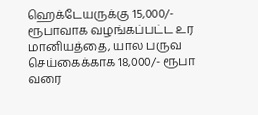ஹெக்டேயருக்கு 15,000/- ரூபாவாக வழங்கப்பட்ட உர மானியத்தை, யால பருவ செய்கைக்காக 18,000/- ரூபா வரை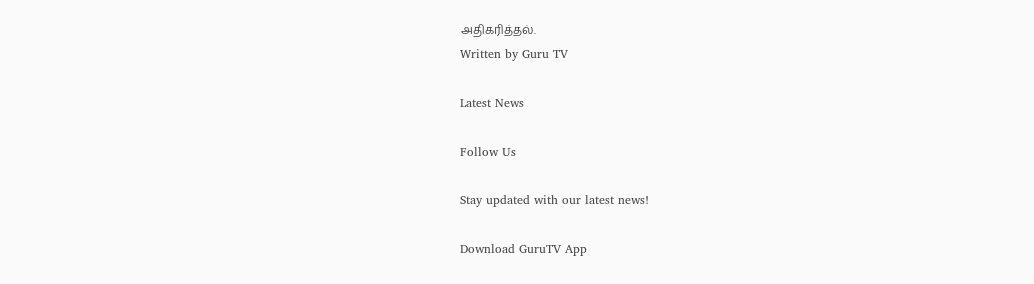அதிகரித்தல்.
Written by Guru TV

Latest News

Follow Us

Stay updated with our latest news!

Download GuruTV App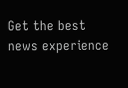Get the best news experience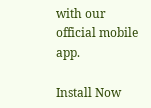with our official mobile app.

Install Now